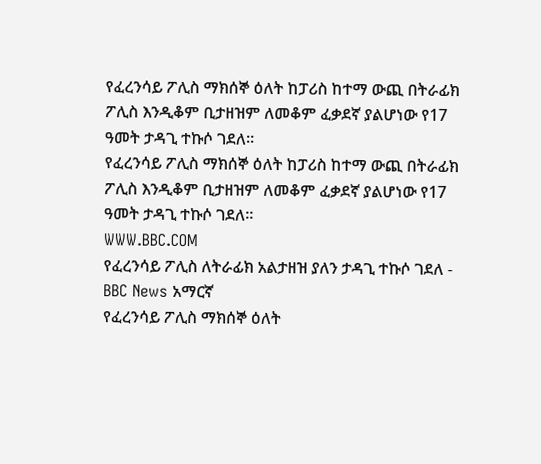የፈረንሳይ ፖሊስ ማክሰኞ ዕለት ከፓሪስ ከተማ ውጪ በትራፊክ ፖሊስ እንዲቆም ቢታዘዝም ለመቆም ፈቃደኛ ያልሆነው የ17 ዓመት ታዳጊ ተኩሶ ገደለ።
የፈረንሳይ ፖሊስ ማክሰኞ ዕለት ከፓሪስ ከተማ ውጪ በትራፊክ ፖሊስ እንዲቆም ቢታዘዝም ለመቆም ፈቃደኛ ያልሆነው የ17 ዓመት ታዳጊ ተኩሶ ገደለ።
WWW.BBC.COM
የፈረንሳይ ፖሊስ ለትራፊክ አልታዘዝ ያለን ታዳጊ ተኩሶ ገደለ - BBC News አማርኛ
የፈረንሳይ ፖሊስ ማክሰኞ ዕለት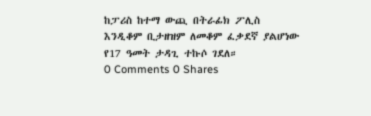ከፓሪስ ከተማ ውጪ በትራፊክ ፖሊስ እንዲቆም ቢታዘዝም ለመቆም ፈቃደኛ ያልሆነው የ17 ዓመት ታዳጊ ተኩሶ ገደለ።
0 Comments 0 Shares